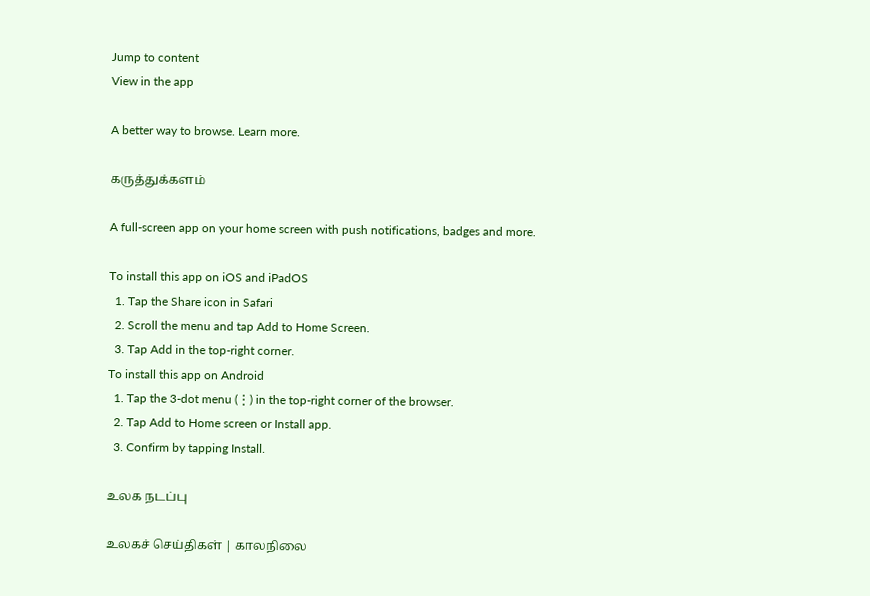Jump to content
View in the app

A better way to browse. Learn more.

கருத்துக்களம்

A full-screen app on your home screen with push notifications, badges and more.

To install this app on iOS and iPadOS
  1. Tap the Share icon in Safari
  2. Scroll the menu and tap Add to Home Screen.
  3. Tap Add in the top-right corner.
To install this app on Android
  1. Tap the 3-dot menu (⋮) in the top-right corner of the browser.
  2. Tap Add to Home screen or Install app.
  3. Confirm by tapping Install.

உலக நடப்பு

உலகச் செய்திகள் | காலநிலை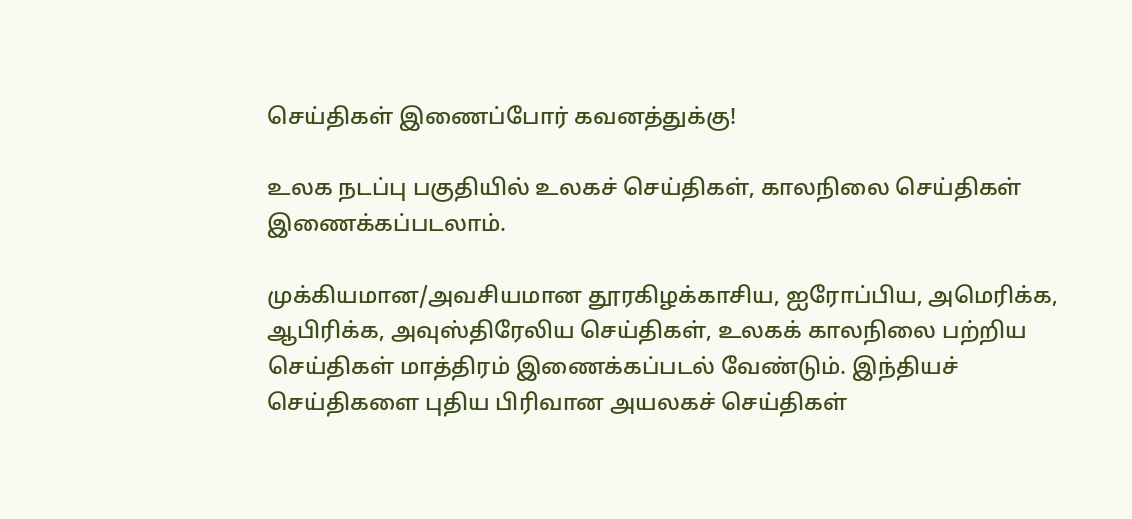செய்திகள் இணைப்போர் கவனத்துக்கு!

உலக நடப்பு பகுதியில் உலகச் செய்திகள், காலநிலை செய்திகள் இணைக்கப்படலாம்.

முக்கியமான/அவசியமான தூரகிழக்காசிய, ஐரோப்பிய, அமெரிக்க, ஆபிரிக்க, அவுஸ்திரேலிய செய்திகள், உலகக் காலநிலை பற்றிய செய்திகள் மாத்திரம் இணைக்கப்படல் வேண்டும். இந்தியச் செய்திகளை புதிய பிரிவான அயலகச் செய்திகள்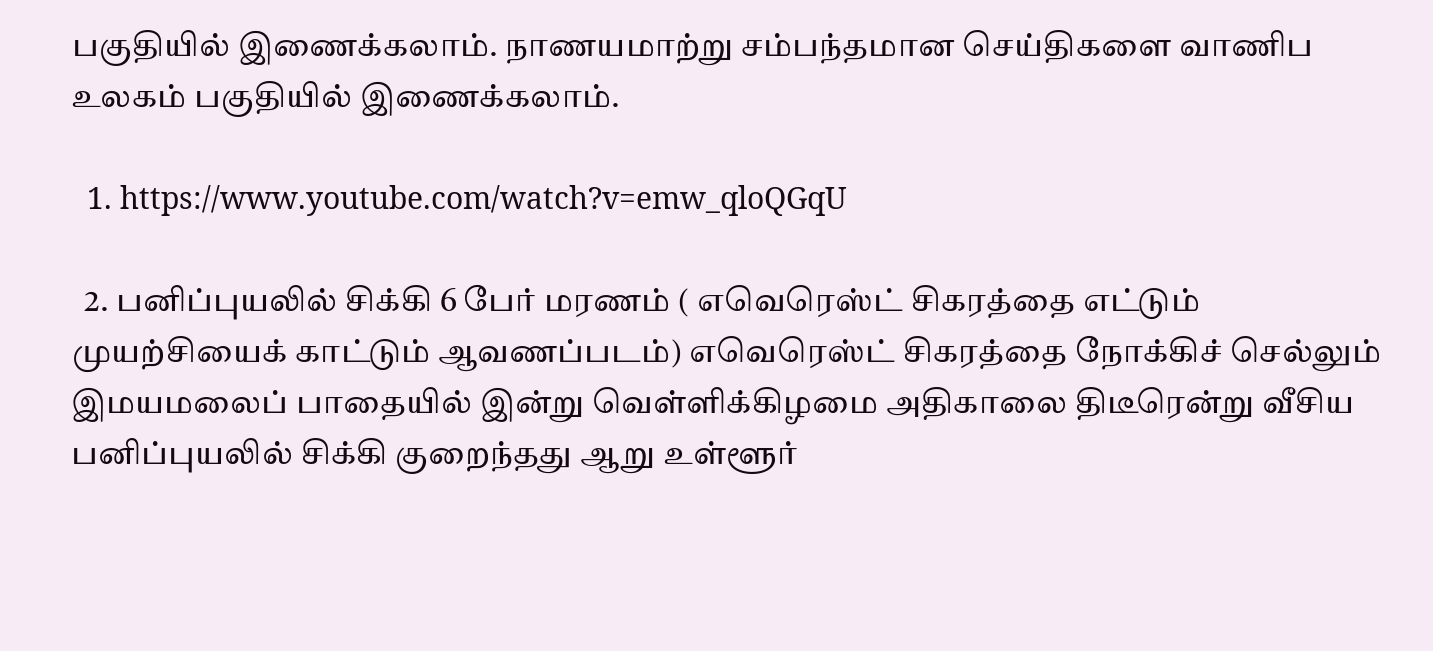பகுதியில் இணைக்கலாம். நாணயமாற்று சம்பந்தமான செய்திகளை வாணிப உலகம் பகுதியில் இணைக்கலாம்.

  1. https://www.youtube.com/watch?v=emw_qloQGqU

  2. பனிப்புயலில் சிக்கி 6 பேர் மரணம் ( எவெரெஸ்ட் சிகரத்தை எட்டும் முயற்சியைக் காட்டும் ஆவணப்படம்) எவெரெஸ்ட் சிகரத்தை நோக்கிச் செல்லும் இமயமலைப் பாதையில் இன்று வெள்ளிக்கிழமை அதிகாலை திடீரென்று வீசிய பனிப்புயலில் சிக்கி குறைந்தது ஆறு உள்ளூர்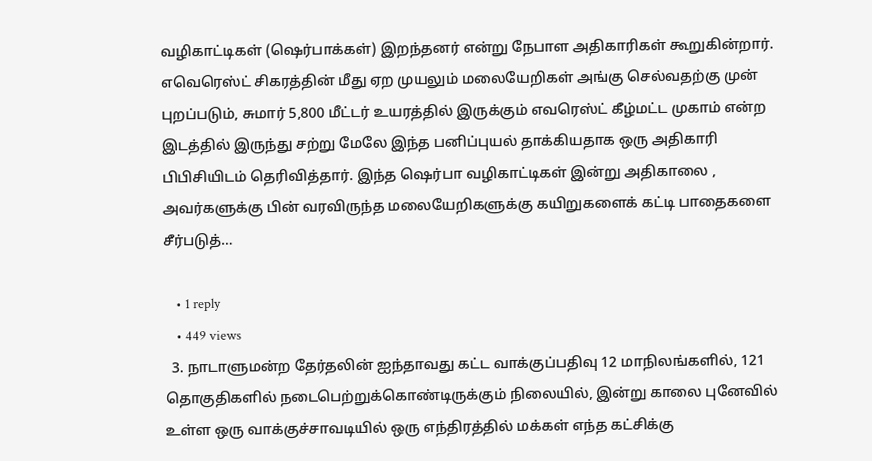வழிகாட்டிகள் (ஷெர்பாக்கள்) இறந்தனர் என்று நேபாள அதிகாரிகள் கூறுகின்றார். எவெரெஸ்ட் சிகரத்தின் மீது ஏற முயலும் மலையேறிகள் அங்கு செல்வதற்கு முன் புறப்படும், சுமார் 5,800 மீட்டர் உயரத்தில் இருக்கும் எவரெஸ்ட் கீழ்மட்ட முகாம் என்ற இடத்தில் இருந்து சற்று மேலே இந்த பனிப்புயல் தாக்கியதாக ஒரு அதிகாரி பிபிசியிடம் தெரிவித்தார். இந்த ஷெர்பா வழிகாட்டிகள் இன்று அதிகாலை , அவர்களுக்கு பின் வரவிருந்த மலையேறிகளுக்கு கயிறுகளைக் கட்டி பாதைகளை சீர்படுத்…

    • 1 reply
    • 449 views
  3. நாடாளுமன்ற தேர்தலின் ஐந்தாவது கட்ட வாக்குப்பதிவு 12 மாநிலங்களில், 121 தொகுதிகளில் நடைபெற்றுக்கொண்டிருக்கும் நிலையில், இன்று காலை புனேவில் உள்ள ஒரு வாக்குச்சாவடியில் ஒரு எந்திரத்தில் மக்கள் எந்த கட்சிக்கு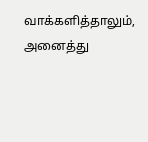வாக்களித்தாலும், அனைத்து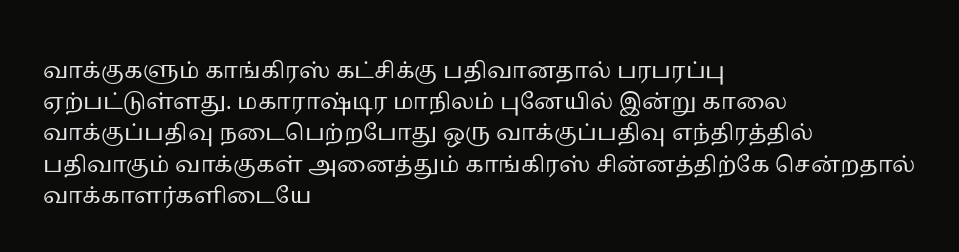வாக்குகளும் காங்கிரஸ் கட்சிக்கு பதிவானதால் பரபரப்பு ஏற்பட்டுள்ளது. மகாராஷ்டிர மாநிலம் புனேயில் இன்று காலை வாக்குப்பதிவு நடைபெற்றபோது ஒரு வாக்குப்பதிவு எந்திரத்தில் பதிவாகும் வாக்குகள் அனைத்தும் காங்கிரஸ் சின்னத்திற்கே சென்றதால் வாக்காளர்களிடையே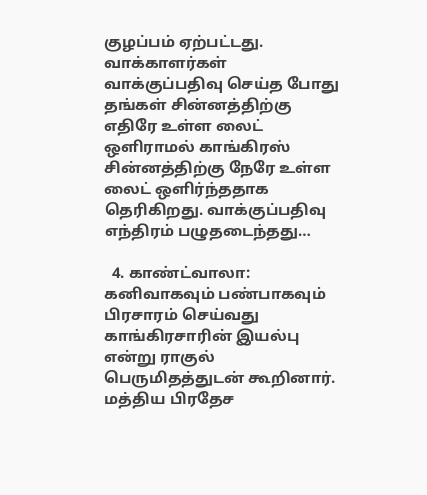குழப்பம் ஏற்பட்டது. வாக்காளர்கள் வாக்குப்பதிவு செய்த போது தங்கள் சின்னத்திற்கு எதிரே உள்ள லைட் ஒளிராமல் காங்கிரஸ் சின்னத்திற்கு நேரே உள்ள லைட் ஒளிர்ந்ததாக தெரிகிறது. வாக்குப்பதிவு எந்திரம் பழுதடைந்தது…

  4. காண்ட்வாலா: கனிவாகவும் பண்பாகவும் பிரசாரம் செய்வது காங்கிரசாரின் இயல்பு என்று ராகுல் பெருமிதத்துடன் கூறினார். மத்திய பிரதேச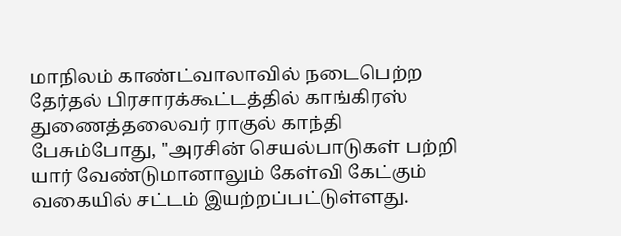மாநிலம் காண்ட்வாலாவில் நடைபெற்ற தேர்தல் பிரசாரக்கூட்டத்தில் காங்கிரஸ் துணைத்தலைவர் ராகுல் காந்தி பேசும்போது, ''அரசின் செயல்பாடுகள் பற்றி யார் வேண்டுமானாலும் கேள்வி கேட்கும் வகையில் சட்டம் இயற்றப்பட்டுள்ளது.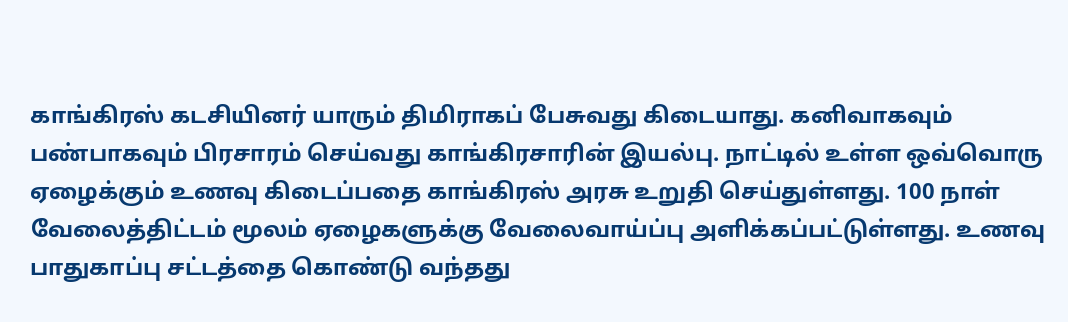காங்கிரஸ் கடசியினர் யாரும் திமிராகப் பேசுவது கிடையாது. கனிவாகவும் பண்பாகவும் பிரசாரம் செய்வது காங்கிரசாரின் இயல்பு. நாட்டில் உள்ள ஒவ்வொரு ஏழைக்கும் உணவு கிடைப்பதை காங்கிரஸ் அரசு உறுதி செய்துள்ளது. 100 நாள் வேலைத்திட்டம் மூலம் ஏழைகளுக்கு வேலைவாய்ப்பு அளிக்கப்பட்டுள்ளது. உணவு பாதுகாப்பு சட்டத்தை கொண்டு வந்தது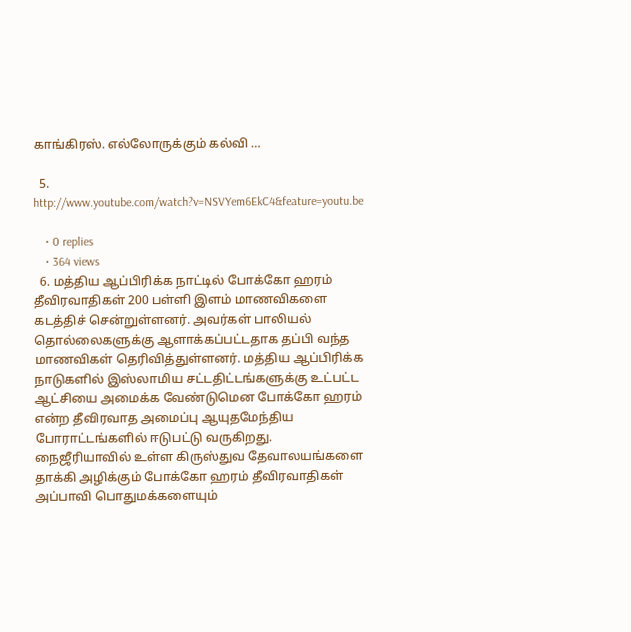காங்கிரஸ். எல்லோருக்கும் கல்வி …

  5. http://www.youtube.com/watch?v=NSVYem6EkC4&feature=youtu.be

    • 0 replies
    • 364 views
  6. மத்திய ஆப்பிரிக்க நாட்டில் போக்கோ ஹரம் தீவிரவாதிகள் 200 பள்ளி இளம் மாணவிகளை கடத்திச் சென்றுள்ளனர். அவர்கள் பாலியல் தொல்லைகளுக்கு ஆளாக்கப்பட்டதாக தப்பி வந்த மாணவிகள் தெரிவித்துள்ளனர். மத்திய ஆப்பிரிக்க நாடுகளில் இஸ்லாமிய சட்டதிட்டங்களுக்கு உட்பட்ட ஆட்சியை அமைக்க வேண்டுமென போக்கோ ஹரம் என்ற தீவிரவாத அமைப்பு ஆயுதமேந்திய போராட்டங்களில் ஈடுபட்டு வருகிறது. நைஜீரியாவில் உள்ள கிருஸ்துவ தேவாலயங்களை தாக்கி அழிக்கும் போக்கோ ஹரம் தீவிரவாதிகள் அப்பாவி பொதுமக்களையும்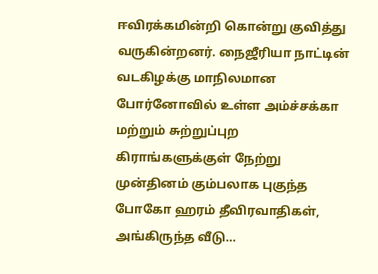ஈவிரக்கமின்றி கொன்று குவித்து வருகின்றனர். நைஜீரியா நாட்டின் வடகிழக்கு மாநிலமான போர்னோவில் உள்ள அம்ச்சக்கா மற்றும் சுற்றுப்புற கிராங்களுக்குள் நேற்று முன்தினம் கும்பலாக புகுந்த போகோ ஹரம் தீவிரவாதிகள், அங்கிருந்த வீடு…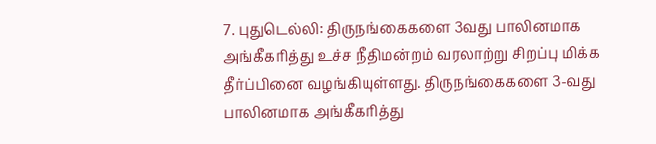7. புதுடெல்லி: திருநங்கைகளை 3வது பாலினமாக அங்கீகரித்து உச்ச நீதிமன்றம் வரலாற்று சிறப்பு மிக்க தீர்ப்பினை வழங்கியுள்ளது. திருநங்கைகளை 3-வது பாலினமாக அங்கீகரித்து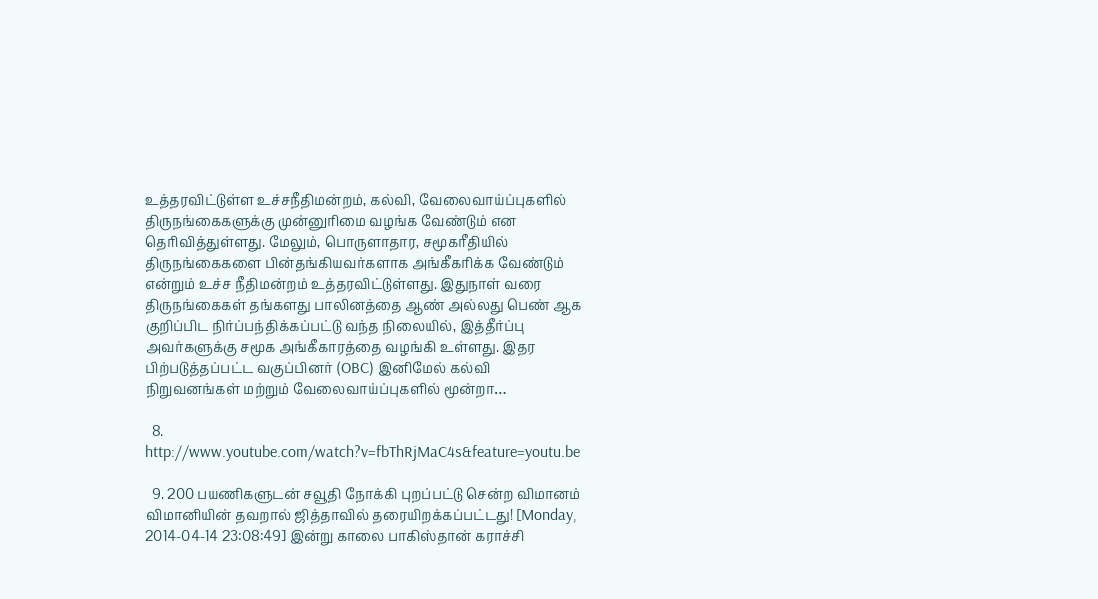உத்தரவிட்டுள்ள உச்சநீதிமன்றம், கல்வி, வேலைவாய்ப்புகளில் திருநங்கைகளுக்கு முன்னுரிமை வழங்க வேண்டும் என தெரிவித்துள்ளது. மேலும், பொருளாதார, சமூகரீதியில் திருநங்கைகளை பின்தங்கியவர்களாக அங்கீகரிக்க வேண்டும் என்றும் உச்ச நீதிமன்றம் உத்தரவிட்டுள்ளது. இதுநாள் வரை திருநங்கைகள் தங்களது பாலினத்தை ஆண் அல்லது பெண் ஆக குறிப்பிட நிர்ப்பந்திக்கப்பட்டு வந்த நிலையில், இத்தீர்ப்பு அவர்களுக்கு சமூக அங்கீகாரத்தை வழங்கி உள்ளது. இதர பிற்படுத்தப்பட்ட வகுப்பினர் (OBC) இனிமேல் கல்வி நிறுவனங்கள் மற்றும் வேலைவாய்ப்புகளில் மூன்றா…

  8. http://www.youtube.com/watch?v=fbThRjMaC4s&feature=youtu.be

  9. 200 பயணிகளுடன் சவூதி நோக்கி புறப்பட்டு சென்ற விமானம் விமானியின் தவறால் ஜித்தாவில் தரையிறக்கப்பட்டது! [Monday, 2014-04-14 23:08:49] இன்று காலை பாகிஸ்தான் கராச்சி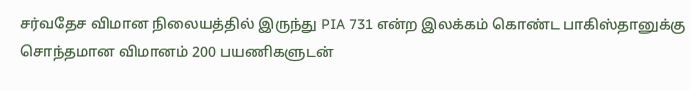சர்வதேச விமான நிலையத்தில் இருந்து PIA 731 என்ற இலக்கம் கொண்ட பாகிஸ்தானுக்கு சொந்தமான விமானம் 200 பயணிகளுடன்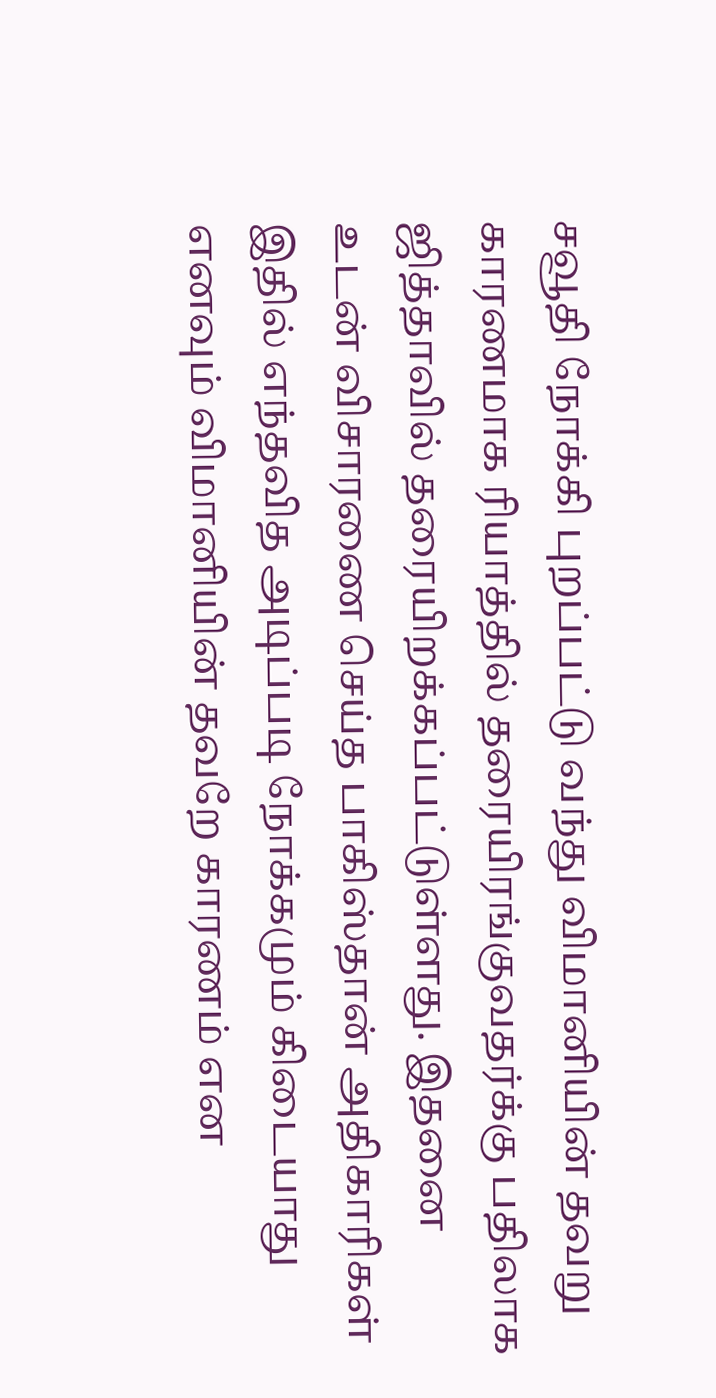சவூதி நோக்கி புறப்பட்டு வந்து விமானியின் தவறு காரணமாக ரியாத்தில் தரையிரங்குவதர்க்கு பதிலாக ஜித்தாவில் தரையிறக்கப்பட்டுள்ளது. இதனை உடன் விசாரணை செய்த பாகிஸ்தான் அதிகாரிகள் இதில் எந்தவித அடிப்படி நோக்கமும் கிடையாது எனவும் விமானியின் தவறே காரணம் என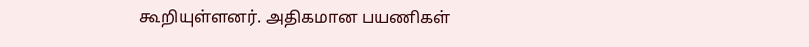கூறியுள்ளனர். அதிகமான பயணிகள்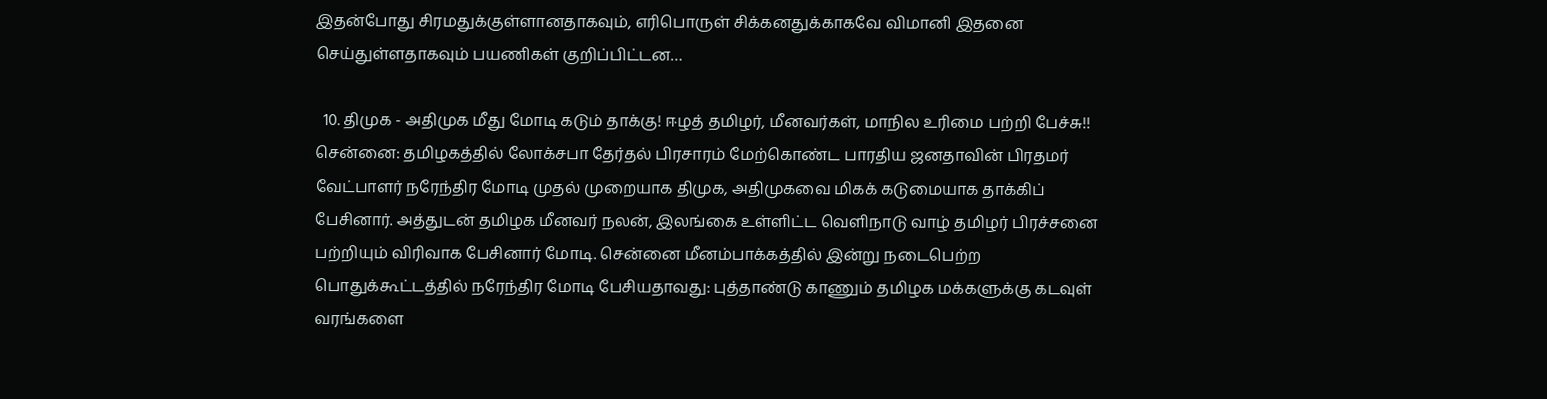இதன்போது சிரமதுக்குள்ளானதாகவும், எரிபொருள் சிக்கனதுக்காகவே விமானி இதனை செய்துள்ளதாகவும் பயணிகள் குறிப்பிட்டன…

  10. திமுக - அதிமுக மீது மோடி கடும் தாக்கு! ஈழத் தமிழர், மீனவர்கள், மாநில உரிமை பற்றி பேச்சு!! சென்னை: தமிழகத்தில் லோக்சபா தேர்தல் பிரசாரம் மேற்கொண்ட பாரதிய ஜனதாவின் பிரதமர் வேட்பாளர் நரேந்திர மோடி முதல் முறையாக திமுக, அதிமுகவை மிகக் கடுமையாக தாக்கிப் பேசினார். அத்துடன் தமிழக மீனவர் நலன், இலங்கை உள்ளிட்ட வெளிநாடு வாழ் தமிழர் பிரச்சனை பற்றியும் விரிவாக பேசினார் மோடி. சென்னை மீனம்பாக்கத்தில் இன்று நடைபெற்ற பொதுக்கூட்டத்தில் நரேந்திர மோடி பேசியதாவது: புத்தாண்டு காணும் தமிழக மக்களுக்கு கடவுள் வரங்களை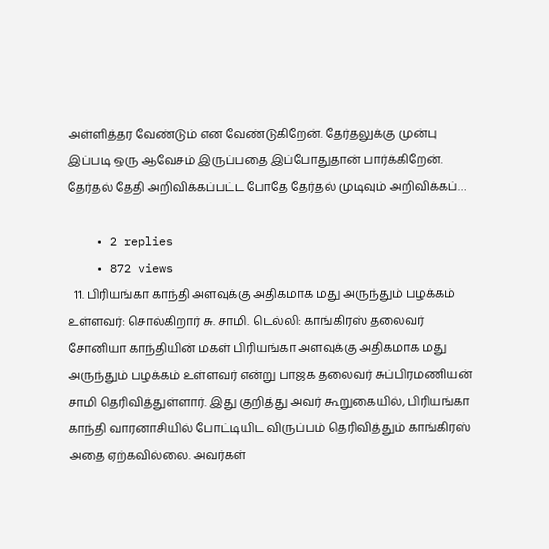அள்ளித்தர வேண்டும் என வேண்டுகிறேன். தேர்தலுக்கு முன்பு இப்படி ஒரு ஆவேசம் இருப்பதை இப்போதுதான் பார்க்கிறேன். தேர்தல் தேதி அறிவிக்கப்பட்ட போதே தேர்தல் முடிவும் அறிவிக்கப்…

    • 2 replies
    • 872 views
  11. பிரியங்கா காந்தி அளவுக்கு அதிகமாக மது அருந்தும் பழக்கம் உள்ளவர்: சொல்கிறார் சு. சாமி. டெல்லி: காங்கிரஸ் தலைவர் சோனியா காந்தியின் மகள் பிரியங்கா அளவுக்கு அதிகமாக மது அருந்தும் பழக்கம் உள்ளவர் என்று பாஜக தலைவர் சுப்பிரமணியன் சாமி தெரிவித்துள்ளார். இது குறித்து அவர் கூறுகையில், பிரியங்கா காந்தி வாரனாசியில் போட்டியிட விருப்பம் தெரிவித்தும் காங்கிரஸ் அதை ஏற்கவில்லை. அவர்கள்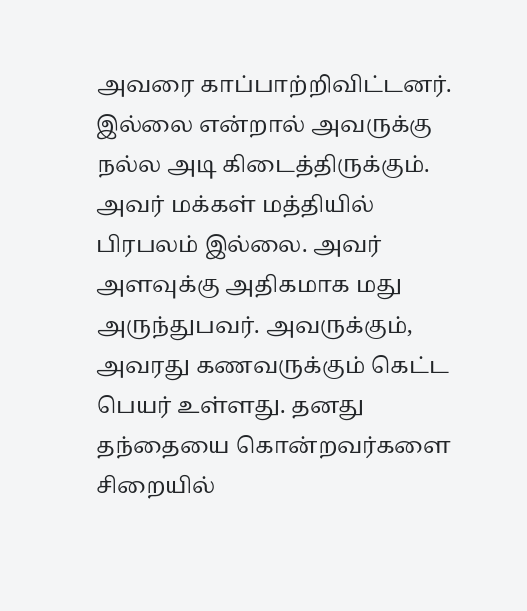அவரை காப்பாற்றிவிட்டனர். இல்லை என்றால் அவருக்கு நல்ல அடி கிடைத்திருக்கும். அவர் மக்கள் மத்தியில் பிரபலம் இல்லை. அவர் அளவுக்கு அதிகமாக மது அருந்துபவர். அவருக்கும், அவரது கணவருக்கும் கெட்ட பெயர் உள்ளது. தனது தந்தையை கொன்றவர்களை சிறையில்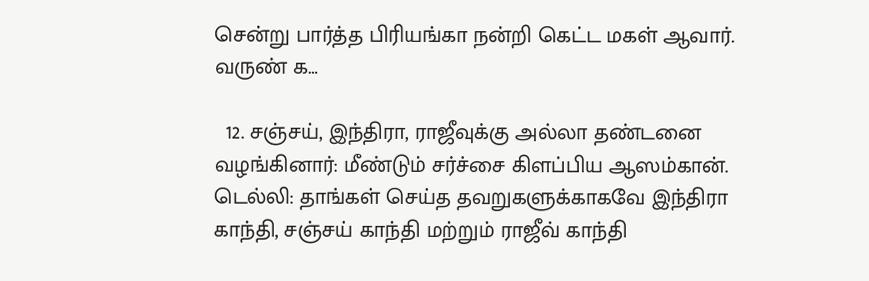சென்று பார்த்த பிரியங்கா நன்றி கெட்ட மகள் ஆவார். வருண் க…

  12. சஞ்சய், இந்திரா, ராஜீவுக்கு அல்லா தண்டனை வழங்கினார்: மீண்டும் சர்ச்சை கிளப்பிய ஆஸம்கான். டெல்லி: தாங்கள் செய்த தவறுகளுக்காகவே இந்திரா காந்தி, சஞ்சய் காந்தி மற்றும் ராஜீவ் காந்தி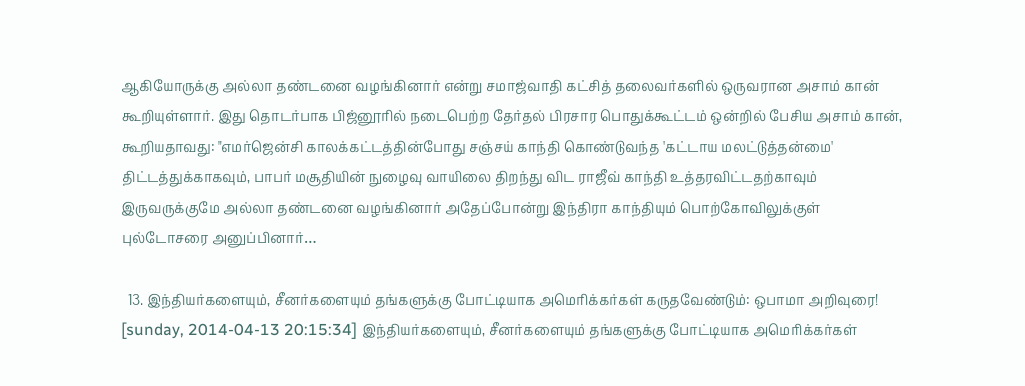ஆகியோருக்கு அல்லா தண்டனை வழங்கினார் என்று சமாஜ்வாதி கட்சித் தலைவர்களில் ஒருவரான அசாம் கான் கூறியுள்ளார். இது தொடர்பாக பிஜ்னூரில் நடைபெற்ற தேர்தல் பிரசார பொதுக்கூட்டம் ஒன்றில் பேசிய அசாம் கான், கூறியதாவது: "எமர்ஜென்சி காலக்கட்டத்தின்போது சஞ்சய் காந்தி கொண்டுவந்த 'கட்டாய மலட்டுத்தன்மை' திட்டத்துக்காகவும், பாபர் மசூதியின் நுழைவு வாயிலை திறந்து விட ராஜீவ் காந்தி உத்தரவிட்டதற்காவும் இருவருக்குமே அல்லா தண்டனை வழங்கினார் அதேப்போன்று இந்திரா காந்தியும் பொற்கோவிலுக்குள் புல்டோசரை அனுப்பினார்…

  13. இந்தியர்களையும், சீனர்களையும் தங்களுக்கு போட்டியாக அமெரிக்கர்கள் கருதவேண்டும்: ஒபாமா அறிவுரை! [sunday, 2014-04-13 20:15:34] இந்தியர்களையும், சீனர்களையும் தங்களுக்கு போட்டியாக அமெரிக்கர்கள்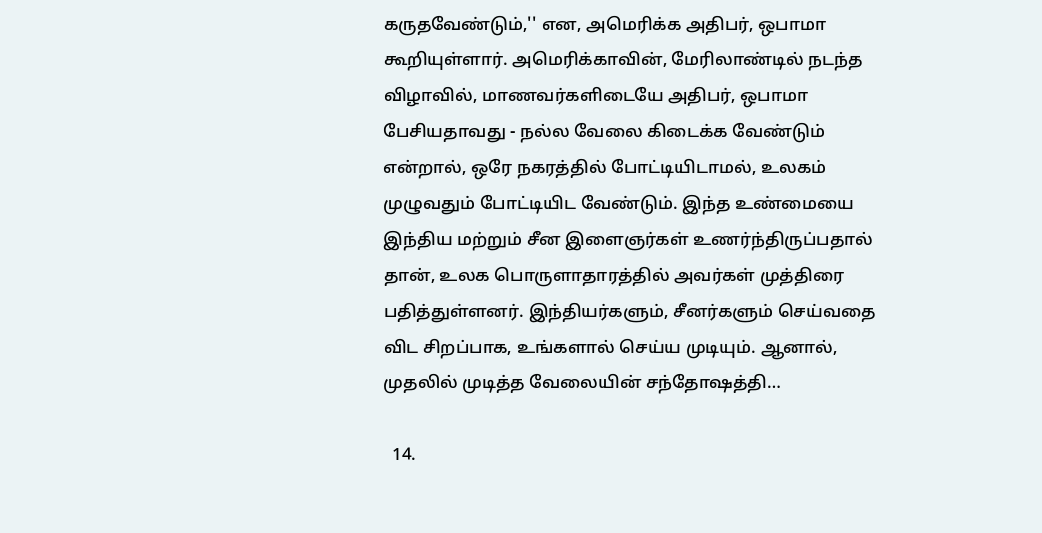கருதவேண்டும்,'' என, அமெரிக்க அதிபர், ஒபாமா கூறியுள்ளார். அமெரிக்காவின், மேரிலாண்டில் நடந்த விழாவில், மாணவர்களிடையே அதிபர், ஒபாமா பேசியதாவது - நல்ல வேலை கிடைக்க வேண்டும் என்றால், ஒரே நகரத்தில் போட்டியிடாமல், உலகம் முழுவதும் போட்டியிட வேண்டும். இந்த உண்மையை இந்திய மற்றும் சீன இளைஞர்கள் உணர்ந்திருப்பதால் தான், உலக பொருளாதாரத்தில் அவர்கள் முத்திரை பதித்துள்ளனர். இந்தியர்களும், சீனர்களும் செய்வதை விட சிறப்பாக, உங்களால் செய்ய முடியும். ஆனால், முதலில் முடித்த வேலையின் சந்தோஷத்தி…

  14.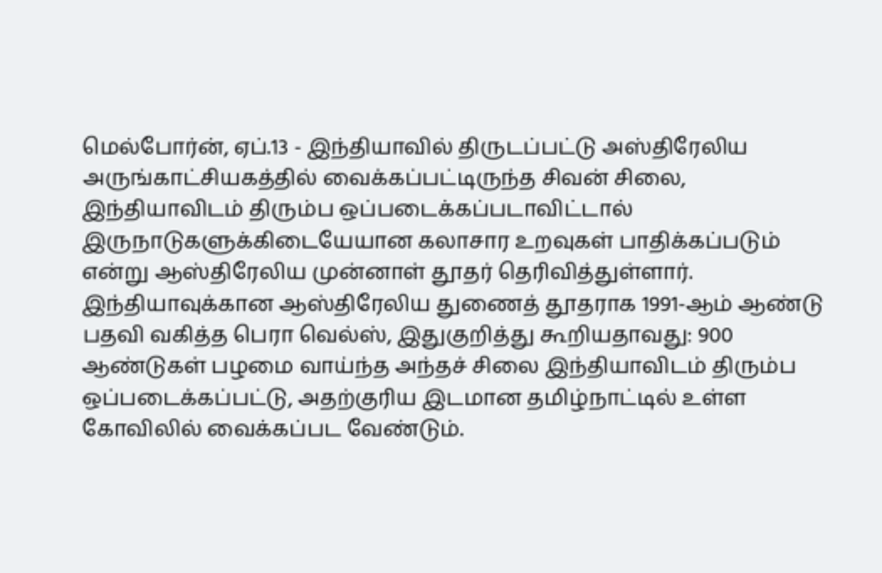மெல்போர்ன், ஏப்.13 - இந்தியாவில் திருடப்பட்டு அஸ்திரேலிய அருங்காட்சியகத்தில் வைக்கப்பட்டிருந்த சிவன் சிலை, இந்தியாவிடம் திரும்ப ஒப்படைக்கப்படாவிட்டால் இருநாடுகளுக்கிடையேயான கலாசார உறவுகள் பாதிக்கப்படும் என்று ஆஸ்திரேலிய முன்னாள் தூதர் தெரிவித்துள்ளார். இந்தியாவுக்கான ஆஸ்திரேலிய துணைத் தூதராக 1991-ஆம் ஆண்டு பதவி வகித்த பெரா வெல்ஸ், இதுகுறித்து கூறியதாவது: 900 ஆண்டுகள் பழமை வாய்ந்த அந்தச் சிலை இந்தியாவிடம் திரும்ப ஒப்படைக்கப்பட்டு, அதற்குரிய இடமான தமிழ்நாட்டில் உள்ள கோவிலில் வைக்கப்பட வேண்டும்.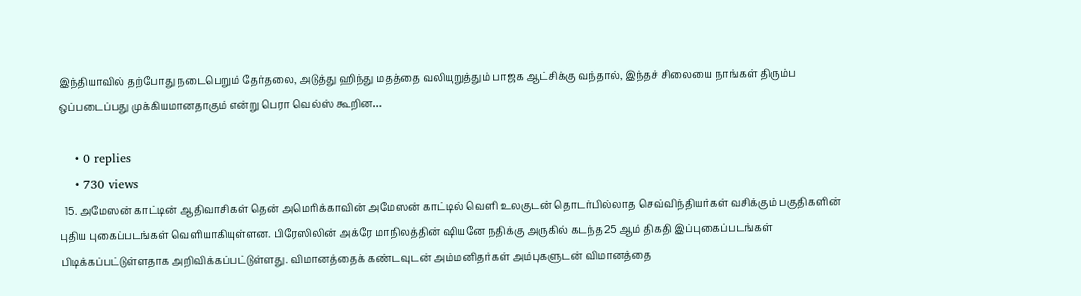இந்தியாவில் தற்போது நடைபெறும் தேர்தலை, அடுத்து ஹிந்து மதத்தை வலியுறுத்தும் பாஜக ஆட்சிக்கு வந்தால், இந்தச் சிலையை நாங்கள் திரும்ப ஒப்படைப்பது முக்கியமானதாகும் என்று பெரா வெல்ஸ் கூறின…

    • 0 replies
    • 730 views
  15. அமேஸன் காட்டின் ஆதிவாசிகள் தென் அமெரிக்காவின் அமேஸன் காட்டில் வெளி உலகுடன் தொடர்பில்லாத செவ்விந்தியர்கள் வசிக்கும் பகுதிகளின் புதிய புகைப்படங்கள் வெளியாகியுள்ளன. பிரேஸிலின் அக்ரே மாநிலத்தின் ஷியனே நதிக்கு அருகில் கடந்த25 ஆம் திகதி இப்புகைப்படங்கள் பிடிக்கப்பட்டுள்ளதாக அறிவிக்கப்பட்டுள்ளது. விமானத்தைக் கண்டவுடன் அம்மனிதர்கள் அம்புகளுடன் விமானத்தை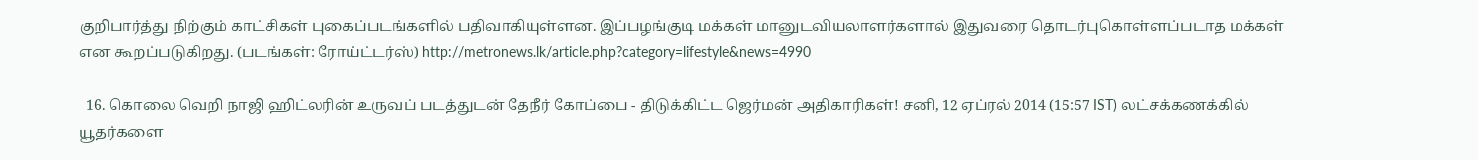குறிபார்த்து நிற்கும் காட்சிகள் புகைப்படங்களில் பதிவாகியுள்ளன. இப்பழங்குடி மக்கள் மானுடவியலாளர்களால் இதுவரை தொடர்புகொள்ளப்படாத மக்கள் என கூறப்படுகிறது. (படங்கள்: ரோய்ட்டர்ஸ்) http://metronews.lk/article.php?category=lifestyle&news=4990

  16. கொலை வெறி நாஜி ஹிட்லரின் உருவப் படத்துடன் தேநீர் கோப்பை - திடுக்கிட்ட ஜெர்மன் அதிகாரிகள்! சனி, 12 ஏப்ரல் 2014 (15:57 IST) லட்சக்கணக்கில் யூதர்களை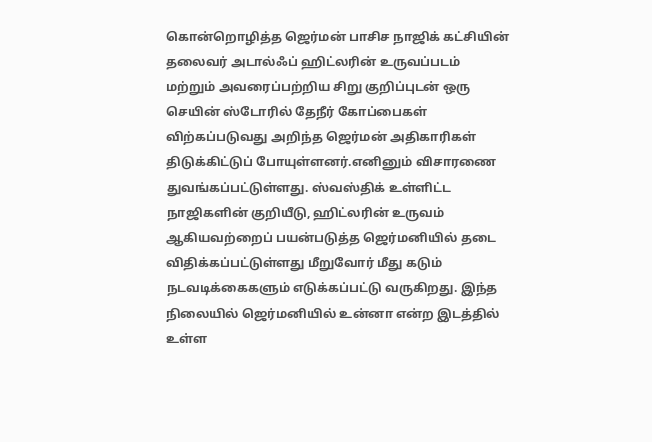கொன்றொழித்த ஜெர்மன் பாசிச நாஜிக் கட்சியின் தலைவர் அடால்ஃப் ஹிட்லரின் உருவப்படம் மற்றும் அவரைப்பற்றிய சிறு குறிப்புடன் ஒரு செயின் ஸ்டோரில் தேநீர் கோப்பைகள் விற்கப்படுவது அறிந்த ஜெர்மன் அதிகாரிகள் திடுக்கிட்டுப் போயுள்ளனர்.எனினும் விசாரணை துவங்கப்பட்டுள்ளது. ஸ்வஸ்திக் உள்ளிட்ட நாஜிகளின் குறியீடு, ஹிட்லரின் உருவம் ஆகியவற்றைப் பயன்படுத்த ஜெர்மனியில் தடை விதிக்கப்பட்டுள்ளது மீறுவோர் மீது கடும் நடவடிக்கைகளும் எடுக்கப்பட்டு வருகிறது. இந்த நிலையில் ஜெர்மனியில் உன்னா என்ற இடத்தில் உள்ள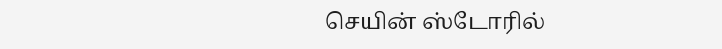செயின் ஸ்டோரில்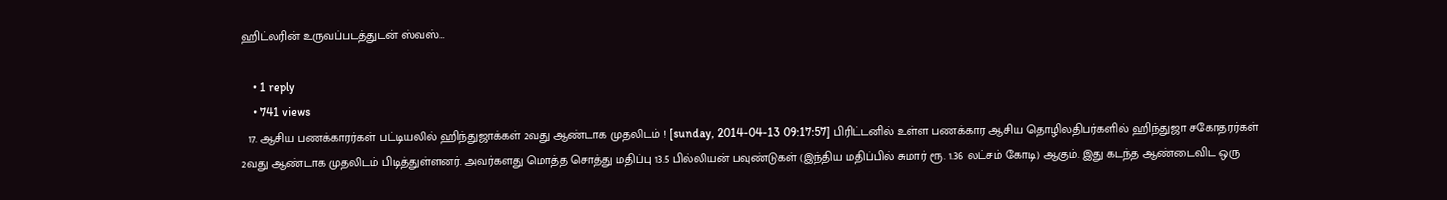ஹிட்லரின் உருவப்படத்துடன் ஸ்வஸ்…

    • 1 reply
    • 741 views
  17. ஆசிய பணக்காரர்கள் பட்டியலில் ஹிந்துஜாக்கள் 2வது ஆண்டாக முதலிடம் ! [sunday, 2014-04-13 09:17:57] பிரிட்டனில் உள்ள பணக்கார ஆசிய தொழிலதிபர்களில் ஹிந்துஜா சகோதரர்கள் 2வது ஆண்டாக முதலிடம் பிடித்துள்ளனர். அவர்களது மொத்த சொத்து மதிப்பு 13.5 பில்லியன் பவுண்டுகள் (இந்திய மதிப்பில் சுமார் ரூ. 1.36 லட்சம் கோடி) ஆகும். இது கடந்த ஆண்டைவிட ஒரு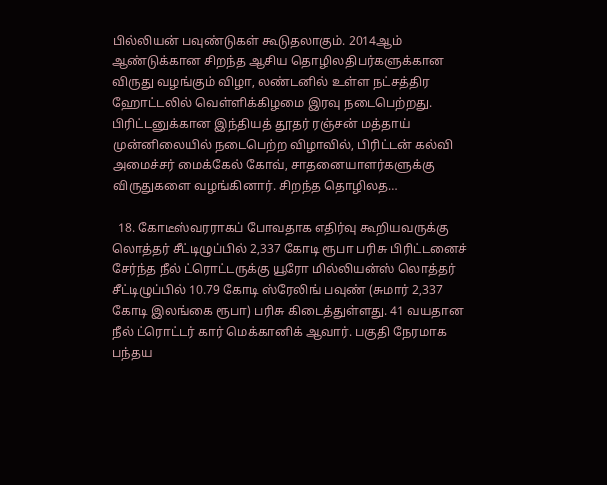பில்லியன் பவுண்டுகள் கூடுதலாகும். 2014ஆம் ஆண்டுக்கான சிறந்த ஆசிய தொழிலதிபர்களுக்கான விருது வழங்கும் விழா, லண்டனில் உள்ள நட்சத்திர ஹோட்டலில் வெள்ளிக்கிழமை இரவு நடைபெற்றது. பிரிட்டனுக்கான இந்தியத் தூதர் ரஞ்சன் மத்தாய் முன்னிலையில் நடைபெற்ற விழாவில், பிரிட்டன் கல்வி அமைச்சர் மைக்கேல் கோவ், சாதனையாளர்களுக்கு விருதுகளை வழங்கினார். சிறந்த தொழிலத…

  18. கோடீஸ்வரராகப் போவதாக எதிர்வு கூறியவருக்கு லொத்தர் சீட்டிழுப்பில் 2,337 கோடி ரூபா பரிசு பிரிட்டனைச் சேர்ந்த நீல் ட்ரொட்டருக்கு யூரோ மில்லியன்ஸ் லொத்தர் சீட்டிழுப்பில் 10.79 கோடி ஸ்ரேலிங் பவுண் (சுமார் 2,337 கோடி இலங்கை ரூபா) பரிசு கிடைத்துள்ளது. 41 வயதான நீல் ட்ரொட்டர் கார் மெக்கானிக் ஆவார். பகுதி நேரமாக பந்தய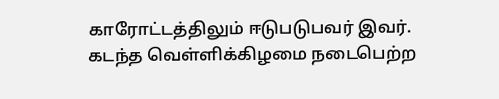காரோட்டத்திலும் ஈடுபடுபவர் இவர். கடந்த வெள்ளிக்கிழமை நடைபெற்ற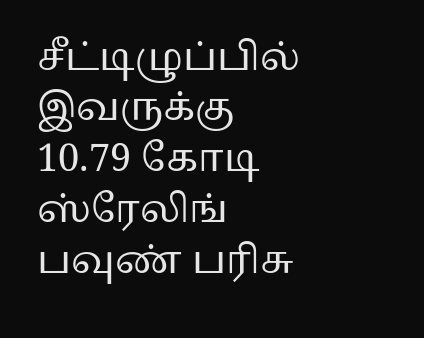சீட்டிழுப்பில் இவருக்கு 10.79 கோடி ஸ்ரேலிங் பவுண் பரிசு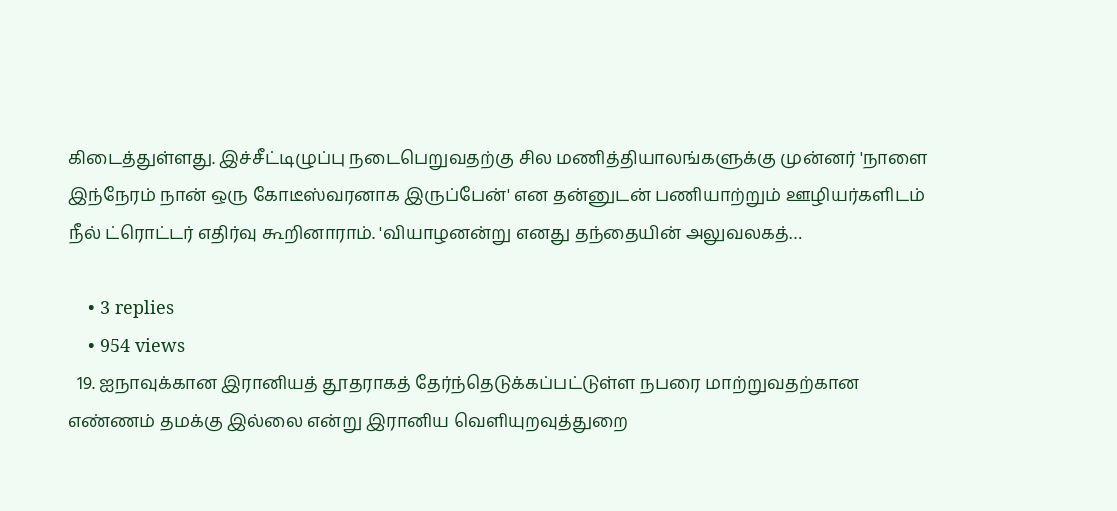கிடைத்துள்ளது. இச்சீட்டிழுப்பு நடைபெறுவதற்கு சில மணித்தியாலங்களுக்கு முன்னர் 'நாளை இந்நேரம் நான் ஒரு கோடீஸ்வரனாக இருப்பேன்' என தன்னுடன் பணியாற்றும் ஊழியர்களிடம் நீல் ட்ரொட்டர் எதிர்வு கூறினாராம். 'வியாழனன்று எனது தந்தையின் அலுவலகத்…

    • 3 replies
    • 954 views
  19. ஐநாவுக்கான இரானியத் தூதராகத் தேர்ந்தெடுக்கப்பட்டுள்ள நபரை மாற்றுவதற்கான எண்ணம் தமக்கு இல்லை என்று இரானிய வெளியுறவுத்துறை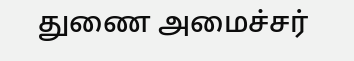துணை அமைச்சர்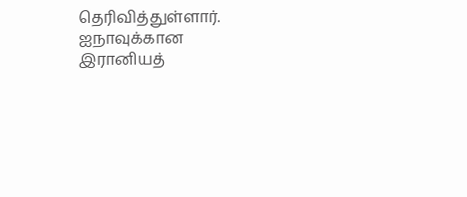தெரிவித்துள்ளார். ஐநாவுக்கான இரானியத்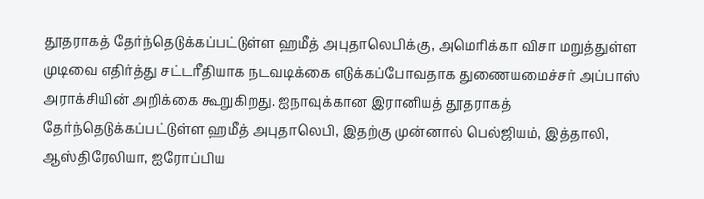தூதராகத் தேர்ந்தெடுக்கப்பட்டுள்ள ஹமீத் அபுதாலெபிக்கு, அமெரிக்கா விசா மறுத்துள்ள முடிவை எதிர்த்து சட்டரீதியாக நடவடிக்கை எடுக்கப்போவதாக துணையமைச்சர் அப்பாஸ் அராக்சியின் அறிக்கை கூறுகிறது. ஐநாவுக்கான இரானியத் தூதராகத் தேர்ந்தெடுக்கப்பட்டுள்ள ஹமீத் அபுதாலெபி, இதற்கு முன்னால் பெல்ஜியம், இத்தாலி, ஆஸ்திரேலியா, ஐரோப்பிய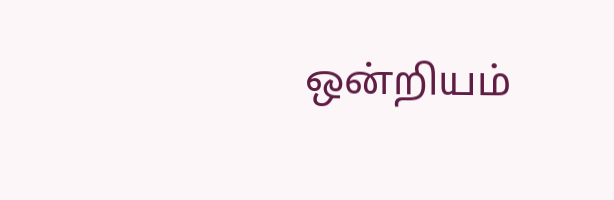ஒன்றியம்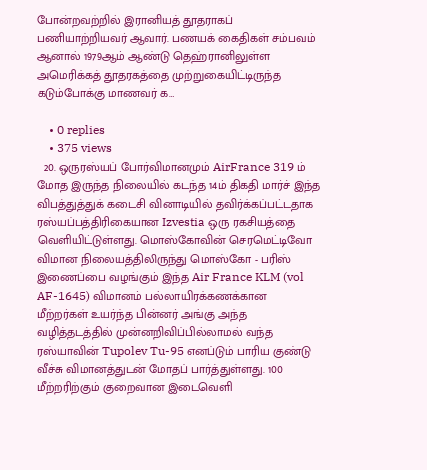போன்றவற்றில் இரானியத் தூதராகப் பணியாற்றியவர் ஆவார். பணயக் கைதிகள் சம்பவம் ஆனால் 1979ஆம் ஆண்டு தெஹ்ரானிலுள்ள அமெரிக்கத் தூதரகத்தை முற்றுகையிட்டிருந்த கடும்போக்கு மாணவர் க…

    • 0 replies
    • 375 views
  20. ஒருரஸ்யப் போர்விமானமும் AirFrance 319 ம் மோத இருந்த நிலையில் கடந்த 14ம் திகதி மார்ச் இந்த விபத்துத்துக் கடைசி வினாடியில் தவிர்க்கப்பட்டதாக ரஸ்யப்பத்திரிகையான Izvestia ஒரு ரகசியத்தை வெளியிட்டுள்ளது. மொஸ்கோவின் செரமெட்டிவோ விமான நிலையத்திலிருந்து மொஸ்கோ - பரிஸ் இணைப்பை வழங்கும் இந்த Air France KLM (vol AF-1645) விமானம் பல்லாயிரக்கணக்கான மீற்றர்கள் உயர்ந்த பின்னர் அங்கு அந்த வழித்தடத்தில் முன்னறிவிப்பில்லாமல் வந்த ரஸ்யாவின் Tupolev Tu-95 எனப்டும் பாரிய குண்டு வீச்சு விமானத்துடன் மோதப் பார்த்துள்ளது. 100 மீற்றரிற்கும் குறைவான இடைவெளி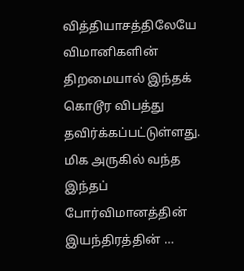வித்தியாசத்திலேயே விமானிகளின் திறமையால் இந்தக் கொடூர விபத்து தவிர்க்கப்பட்டுள்ளது. மிக அருகில் வந்த இந்தப் போர்விமானத்தின் இயந்திரத்தின் …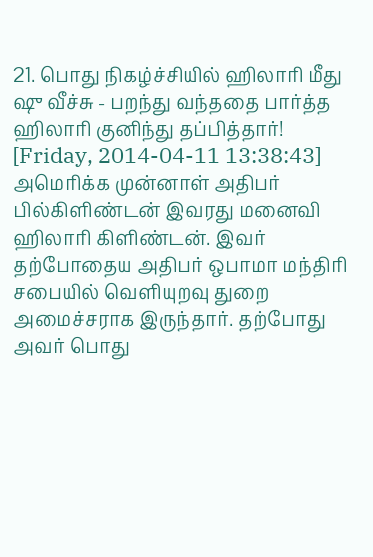21. பொது நிகழ்ச்சியில் ஹிலாரி மீது ஷு வீச்சு - பறந்து வந்ததை பார்த்த ஹிலாரி குனிந்து தப்பித்தார்! [Friday, 2014-04-11 13:38:43] அமெரிக்க முன்னாள் அதிபர் பில்கிளிண்டன் இவரது மனைவி ஹிலாரி கிளிண்டன். இவர் தற்போதைய அதிபர் ஒபாமா மந்திரி சபையில் வெளியுறவு துறை அமைச்சராக இருந்தார். தற்போது அவர் பொது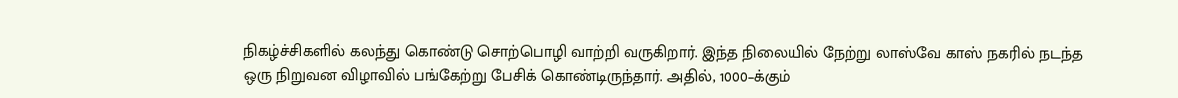நிகழ்ச்சிகளில் கலந்து கொண்டு சொற்பொழி வாற்றி வருகிறார். இந்த நிலையில் நேற்று லாஸ்வே காஸ் நகரில் நடந்த ஒரு நிறுவன விழாவில் பங்கேற்று பேசிக் கொண்டிருந்தார். அதில், 1000–க்கும்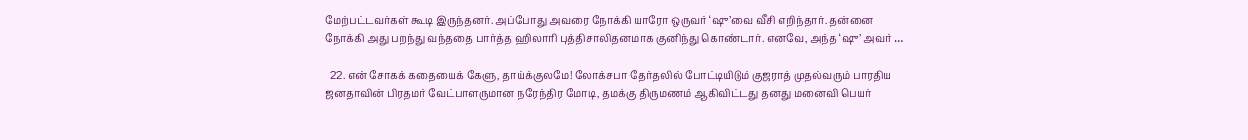மேற்பட்டவர்கள் கூடி இருந்தனர். அப்போது அவரை நோக்கி யாரோ ஒருவர் ‘ஷு’வை வீசி எறிந்தார். தன்னை நோக்கி அது பறந்து வந்ததை பார்த்த ஹிலாரி புத்திசாலிதனமாக குனிந்து கொண்டார். எனவே, அந்த ‘ஷு’ அவர் …

  22. என் சோகக் கதையைக் கேளு, தாய்க்குலமே! லோக்சபா தேர்தலில் போட்டியிடும் குஜராத் முதல்வரும் பாரதிய ஜனதாவின் பிரதமர் வேட்பாளருமான நரேந்திர மோடி, தமக்கு திருமணம் ஆகிவிட்டது தனது மனைவி பெயர்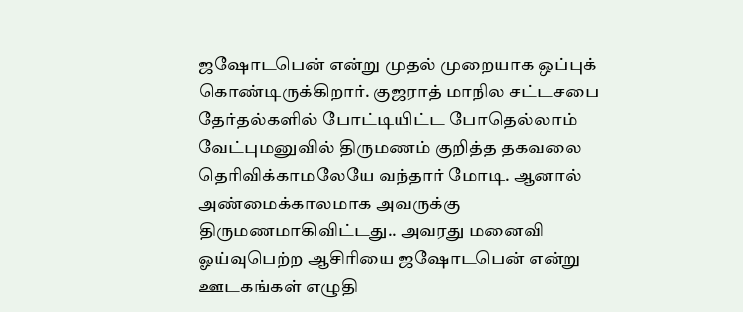ஜஷோடபென் என்று முதல் முறையாக ஒப்புக் கொண்டிருக்கிறார். குஜராத் மாநில சட்டசபை தேர்தல்களில் போட்டியிட்ட போதெல்லாம் வேட்புமனுவில் திருமணம் குறித்த தகவலை தெரிவிக்காமலேயே வந்தார் மோடி. ஆனால் அண்மைக்காலமாக அவருக்கு திருமணமாகிவிட்டது.. அவரது மனைவி ஓய்வுபெற்ற ஆசிரியை ஜஷோடபென் என்று ஊடகங்கள் எழுதி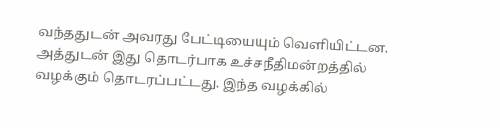வந்ததுடன் அவரது பேட்டியையும் வெளியிட்டன. அத்துடன் இது தொடர்பாக உச்சநீதிமன்றத்தில் வழக்கும் தொடரப்பட்டது. இந்த வழக்கில்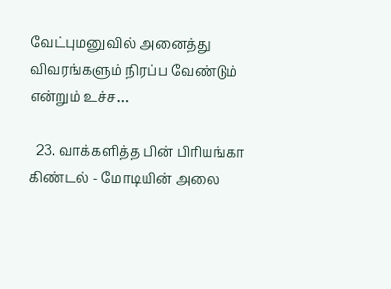வேட்புமனுவில் அனைத்து விவரங்களும் நிரப்ப வேண்டும் என்றும் உச்ச…

  23. வாக்களித்த பின் பிரியங்கா கிண்டல் - மோடியின் அலை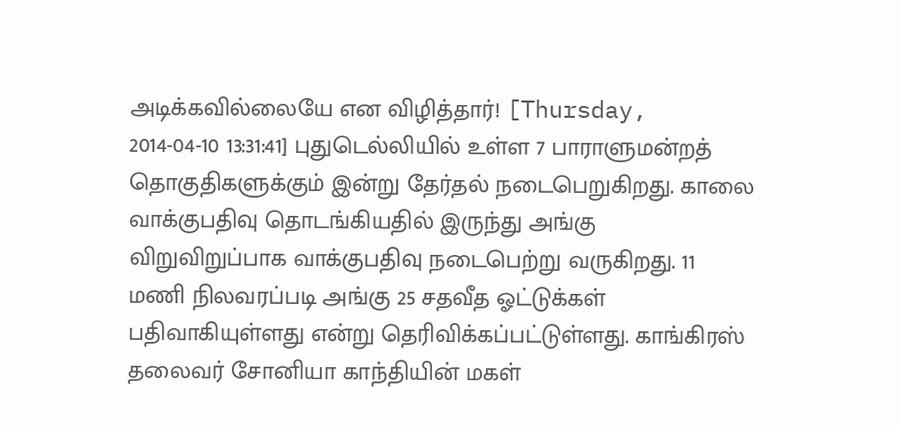அடிக்கவில்லையே என விழித்தார்! [Thursday, 2014-04-10 13:31:41] புதுடெல்லியில் உள்ள 7 பாராளுமன்றத் தொகுதிகளுக்கும் இன்று தேர்தல் நடைபெறுகிறது. காலை வாக்குபதிவு தொடங்கியதில் இருந்து அங்கு விறுவிறுப்பாக வாக்குபதிவு நடைபெற்று வருகிறது. 11 மணி நிலவரப்படி அங்கு 25 சதவீத ஓட்டுக்கள் பதிவாகியுள்ளது என்று தெரிவிக்கப்பட்டுள்ளது. காங்கிரஸ் தலைவர் சோனியா காந்தியின் மகள்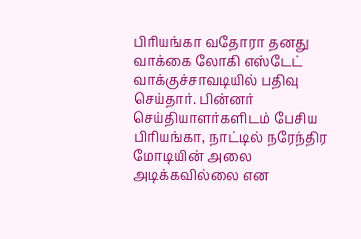பிரியங்கா வதோரா தனது வாக்கை லோகி எஸ்டேட் வாக்குச்சாவடியில் பதிவு செய்தார். பின்னர் செய்தியாளர்களிடம் பேசிய பிரியங்கா, நாட்டில் நரேந்திர மோடியின் அலை அடிக்கவில்லை என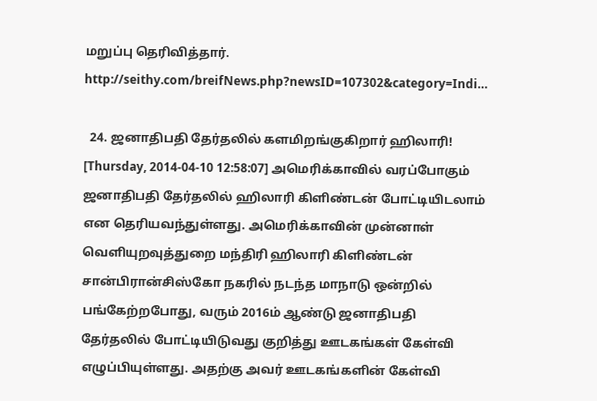மறுப்பு தெரிவித்தார். http://seithy.com/breifNews.php?newsID=107302&category=Indi…

  24. ஜனாதிபதி தேர்தலில் களமிறங்குகிறார் ஹிலாரி! [Thursday, 2014-04-10 12:58:07] அமெரிக்காவில் வரப்போகும் ஜனாதிபதி தேர்தலில் ஹிலாரி கிளிண்டன் போட்டியிடலாம் என தெரியவந்துள்ளது. அமெரிக்காவின் முன்னாள் வெளியுறவுத்துறை மந்திரி ஹிலாரி கிளிண்டன் சான்பிரான்சிஸ்கோ நகரில் நடந்த மாநாடு ஒன்றில் பங்கேற்றபோது, வரும் 2016ம் ஆண்டு ஜனாதிபதி தேர்தலில் போட்டியிடுவது குறித்து ஊடகங்கள் கேள்வி எழுப்பியுள்ளது. அதற்கு அவர் ஊடகங்களின் கேள்வி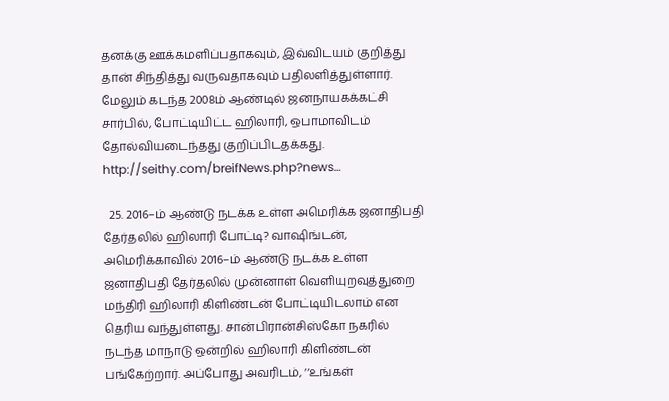தனக்கு ஊக்கமளிப்பதாகவும், இவ்விடயம் குறித்து தான் சிந்தித்து வருவதாகவும் பதிலளித்துள்ளார். மேலும் கடந்த 2008ம் ஆண்டில் ஜனநாயகக்கட்சி சார்பில், போட்டியிட்ட ஹிலாரி, ஒபாமாவிடம் தோல்வியடைந்தது குறிப்பிடதக்கது. http://seithy.com/breifNews.php?news…

  25. 2016–ம் ஆண்டு நடக்க உள்ள அமெரிக்க ஜனாதிபதி தேர்தலில் ஹிலாரி போட்டி? வாஷிங்டன், அமெரிக்காவில் 2016–ம் ஆண்டு நடக்க உள்ள ஜனாதிபதி தேர்தலில் முன்னாள் வெளியுறவுத்துறை மந்திரி ஹிலாரி கிளிண்டன் போட்டியிடலாம் என தெரிய வந்துள்ளது. சான்பிரான்சிஸ்கோ நகரில் நடந்த மாநாடு ஒன்றில் ஹிலாரி கிளிண்டன் பங்கேற்றார். அப்போது அவரிடம், ‘‘உங்கள்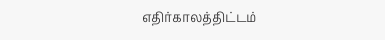எதிர்காலத்திட்டம்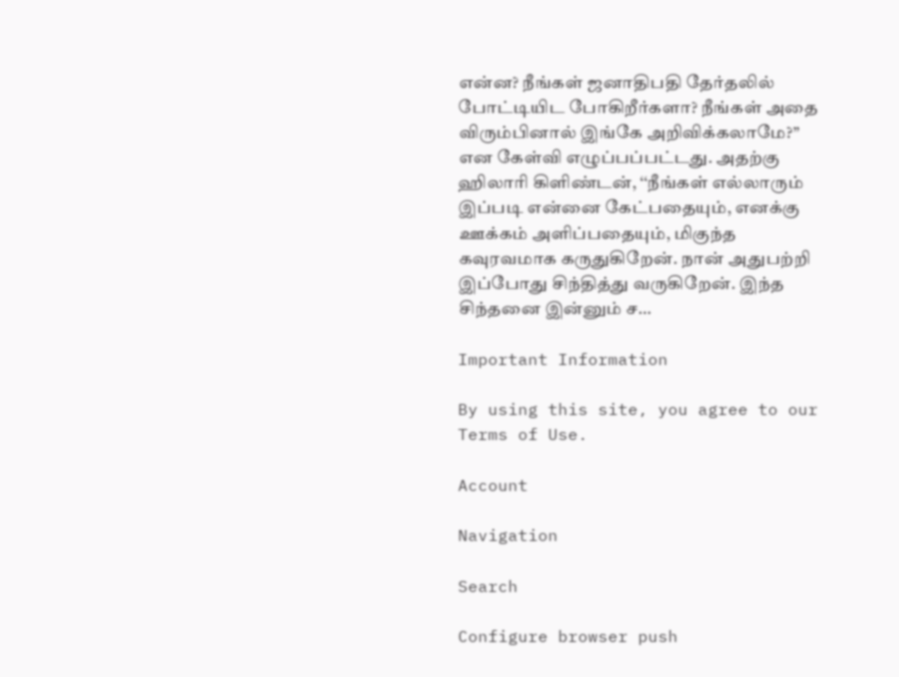என்ன? நீங்கள் ஜனாதிபதி தேர்தலில் போட்டியிட போகிறீர்களா? நீங்கள் அதை விரும்பினால் இங்கே அறிவிக்கலாமே?’’ என கேள்வி எழுப்பப்பட்டது. அதற்கு ஹிலாரி கிளிண்டன், ‘‘நீங்கள் எல்லாரும் இப்படி என்னை கேட்பதையும், எனக்கு ஊக்கம் அளிப்பதையும், மிகுந்த கவுரவமாக கருதுகிறேன். நான் அதுபற்றி இப்போது சிந்தித்து வருகிறேன். இந்த சிந்தனை இன்னும் ச…

Important Information

By using this site, you agree to our Terms of Use.

Account

Navigation

Search

Configure browser push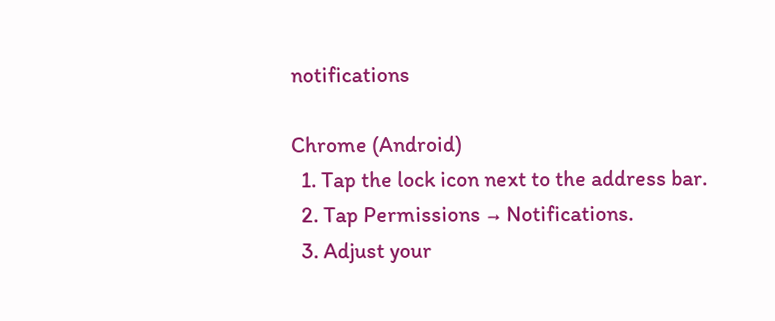notifications

Chrome (Android)
  1. Tap the lock icon next to the address bar.
  2. Tap Permissions → Notifications.
  3. Adjust your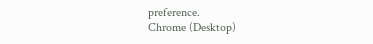preference.
Chrome (Desktop)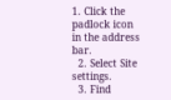1. Click the padlock icon in the address bar.
  2. Select Site settings.
  3. Find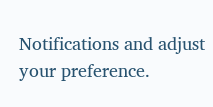Notifications and adjust your preference.